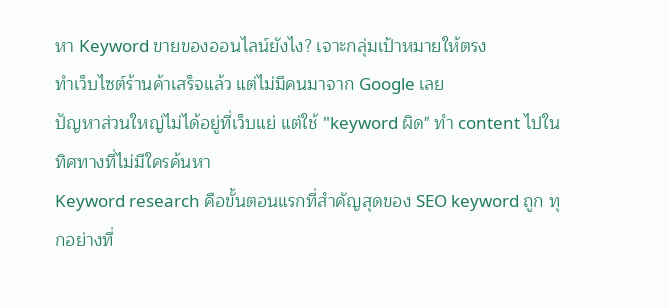หา Keyword ขายของออนไลน์ยังไง? เจาะกลุ่มเป้าหมายให้ตรง
ทำเว็บไซต์ร้านค้าเสร็จแล้ว แต่ไม่มีคนมาจาก Google เลย
ปัญหาส่วนใหญ่ไม่ได้อยู่ที่เว็บแย่ แต่ใช้ "keyword ผิด" ทำ content ไปในทิศทางที่ไม่มีใครค้นหา
Keyword research คือขั้นตอนแรกที่สำคัญสุดของ SEO keyword ถูก ทุกอย่างที่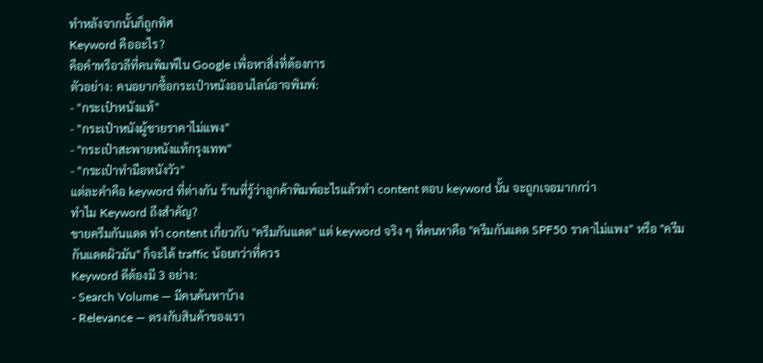ทำหลังจากนั้นก็ถูกทิศ
Keyword คืออะไร?
คือคำหรือวลีที่คนพิมพ์ใน Google เพื่อหาสิ่งที่ต้องการ
ตัวอย่าง: คนอยากซื้อกระเป๋าหนังออนไลน์อาจพิมพ์:
- "กระเป๋าหนังแท้"
- "กระเป๋าหนังผู้ชายราคาไม่แพง"
- "กระเป๋าสะพายหนังแท้กรุงเทพ"
- "กระเป๋าทำมือหนังวัว"
แต่ละคำคือ keyword ที่ต่างกัน ร้านที่รู้ว่าลูกค้าพิมพ์อะไรแล้วทำ content ตอบ keyword นั้น จะถูกเจอมากกว่า
ทำไม Keyword ถึงสำคัญ?
ขายครีมกันแดด ทำ content เกี่ยวกับ "ครีมกันแดด" แต่ keyword จริง ๆ ที่คนหาคือ "ครีมกันแดด SPF50 ราคาไม่แพง" หรือ "ครีมกันแดดผิวมัน" ก็จะได้ traffic น้อยกว่าที่ควร
Keyword ดีต้องมี 3 อย่าง:
- Search Volume — มีคนค้นหาบ้าง
- Relevance — ตรงกับสินค้าของเรา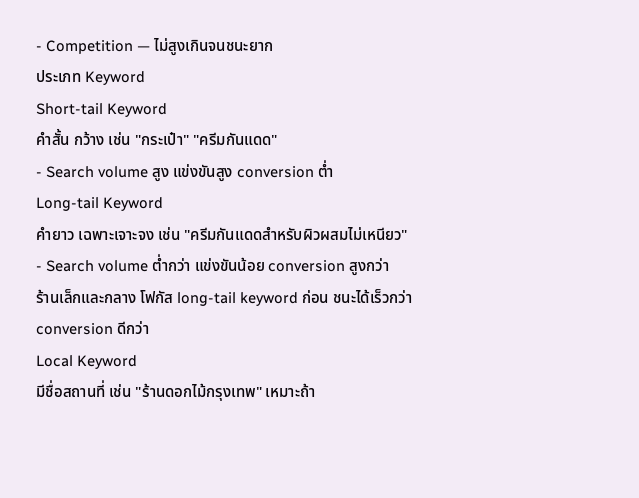- Competition — ไม่สูงเกินจนชนะยาก
ประเภท Keyword
Short-tail Keyword
คำสั้น กว้าง เช่น "กระเป๋า" "ครีมกันแดด"
- Search volume สูง แข่งขันสูง conversion ต่ำ
Long-tail Keyword
คำยาว เฉพาะเจาะจง เช่น "ครีมกันแดดสำหรับผิวผสมไม่เหนียว"
- Search volume ต่ำกว่า แข่งขันน้อย conversion สูงกว่า
ร้านเล็กและกลาง โฟกัส long-tail keyword ก่อน ชนะได้เร็วกว่า conversion ดีกว่า
Local Keyword
มีชื่อสถานที่ เช่น "ร้านดอกไม้กรุงเทพ" เหมาะถ้า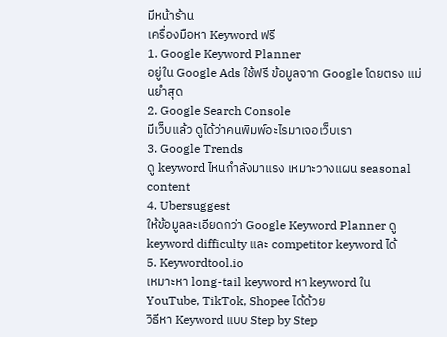มีหน้าร้าน
เครื่องมือหา Keyword ฟรี
1. Google Keyword Planner
อยู่ใน Google Ads ใช้ฟรี ข้อมูลจาก Google โดยตรง แม่นยำสุด
2. Google Search Console
มีเว็บแล้ว ดูได้ว่าคนพิมพ์อะไรมาเจอเว็บเรา
3. Google Trends
ดู keyword ไหนกำลังมาแรง เหมาะวางแผน seasonal content
4. Ubersuggest
ให้ข้อมูลละเอียดกว่า Google Keyword Planner ดู keyword difficulty และ competitor keyword ได้
5. Keywordtool.io
เหมาะหา long-tail keyword หา keyword ใน YouTube, TikTok, Shopee ได้ด้วย
วิธีหา Keyword แบบ Step by Step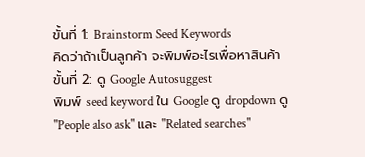ขั้นที่ 1: Brainstorm Seed Keywords
คิดว่าถ้าเป็นลูกค้า จะพิมพ์อะไรเพื่อหาสินค้า
ขั้นที่ 2: ดู Google Autosuggest
พิมพ์ seed keyword ใน Google ดู dropdown ดู "People also ask" และ "Related searches"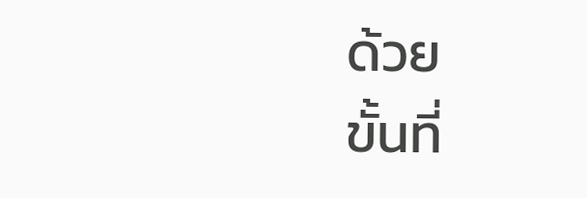ด้วย
ขั้นที่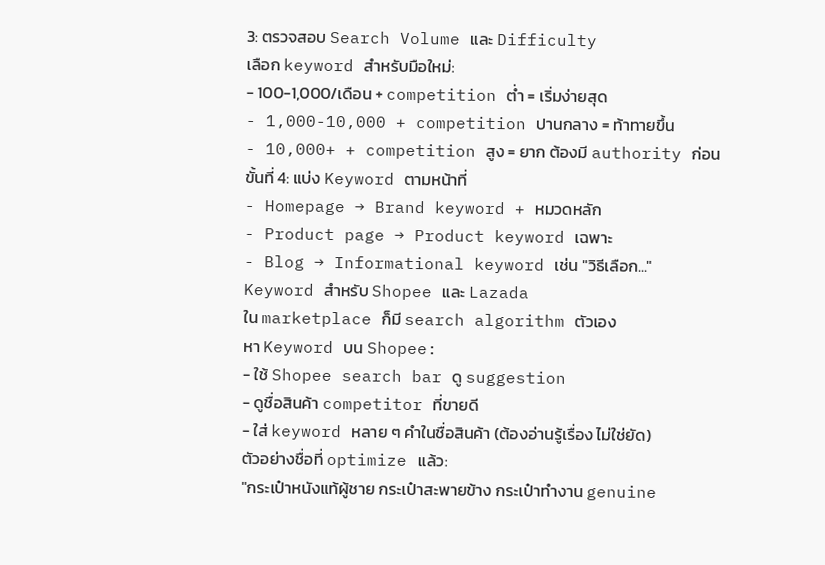3: ตรวจสอบ Search Volume และ Difficulty
เลือก keyword สำหรับมือใหม่:
- 100-1,000/เดือน + competition ต่ำ = เริ่มง่ายสุด
- 1,000-10,000 + competition ปานกลาง = ท้าทายขึ้น
- 10,000+ + competition สูง = ยาก ต้องมี authority ก่อน
ขั้นที่ 4: แบ่ง Keyword ตามหน้าที่
- Homepage → Brand keyword + หมวดหลัก
- Product page → Product keyword เฉพาะ
- Blog → Informational keyword เช่น "วิธีเลือก..."
Keyword สำหรับ Shopee และ Lazada
ใน marketplace ก็มี search algorithm ตัวเอง
หา Keyword บน Shopee:
- ใช้ Shopee search bar ดู suggestion
- ดูชื่อสินค้า competitor ที่ขายดี
- ใส่ keyword หลาย ๆ คำในชื่อสินค้า (ต้องอ่านรู้เรื่อง ไม่ใช่ยัด)
ตัวอย่างชื่อที่ optimize แล้ว:
"กระเป๋าหนังแท้ผู้ชาย กระเป๋าสะพายข้าง กระเป๋าทำงาน genuine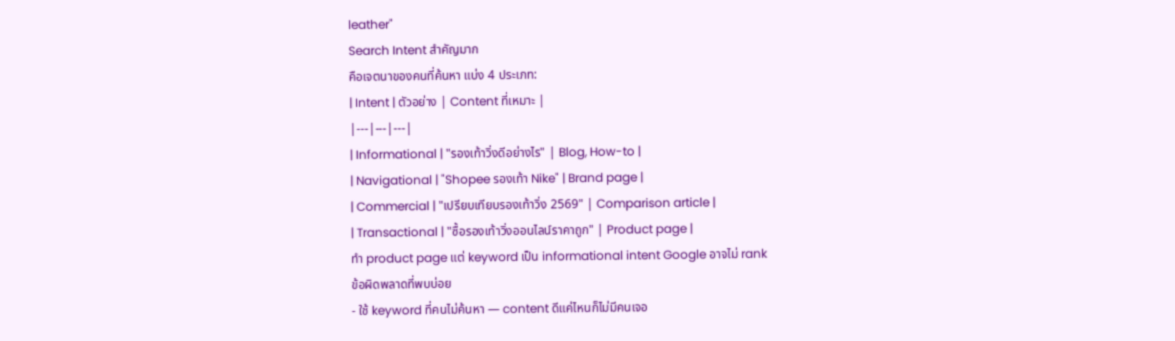leather"
Search Intent สำคัญมาก
คือเจตนาของคนที่ค้นหา แบ่ง 4 ประเภท:
| Intent | ตัวอย่าง | Content ที่เหมาะ |
|---|---|---|
| Informational | "รองเท้าวิ่งดีอย่างไร" | Blog, How-to |
| Navigational | "Shopee รองเท้า Nike" | Brand page |
| Commercial | "เปรียบเทียบรองเท้าวิ่ง 2569" | Comparison article |
| Transactional | "ซื้อรองเท้าวิ่งออนไลน์ราคาถูก" | Product page |
ทำ product page แต่ keyword เป็น informational intent Google อาจไม่ rank
ข้อผิดพลาดที่พบบ่อย
- ใช้ keyword ที่คนไม่ค้นหา — content ดีแค่ไหนก็ไม่มีคนเจอ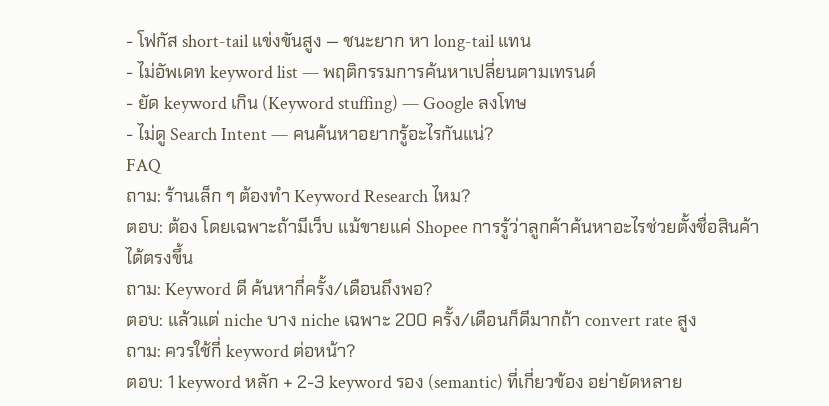- โฟกัส short-tail แข่งขันสูง — ชนะยาก หา long-tail แทน
- ไม่อัพเดท keyword list — พฤติกรรมการค้นหาเปลี่ยนตามเทรนด์
- ยัด keyword เกิน (Keyword stuffing) — Google ลงโทษ
- ไม่ดู Search Intent — คนค้นหาอยากรู้อะไรกันแน่?
FAQ
ถาม: ร้านเล็ก ๆ ต้องทำ Keyword Research ไหม?
ตอบ: ต้อง โดยเฉพาะถ้ามีเว็บ แม้ขายแค่ Shopee การรู้ว่าลูกค้าค้นหาอะไรช่วยตั้งชื่อสินค้าได้ตรงขึ้น
ถาม: Keyword ดี ค้นหากี่ครั้ง/เดือนถึงพอ?
ตอบ: แล้วแต่ niche บาง niche เฉพาะ 200 ครั้ง/เดือนก็ดีมากถ้า convert rate สูง
ถาม: ควรใช้กี่ keyword ต่อหน้า?
ตอบ: 1 keyword หลัก + 2-3 keyword รอง (semantic) ที่เกี่ยวข้อง อย่ายัดหลาย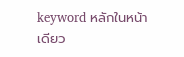keyword หลักในหน้าเดียว